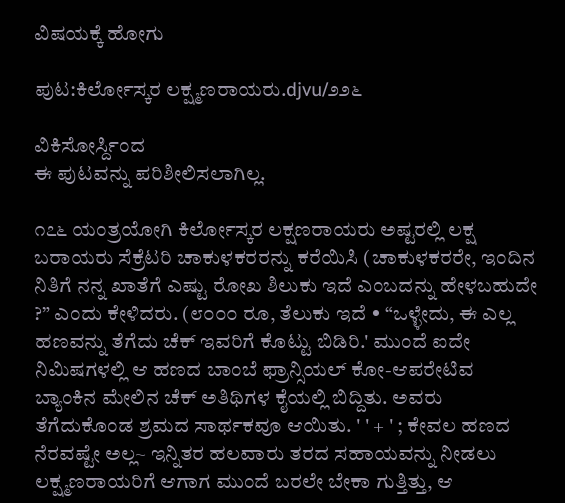ವಿಷಯಕ್ಕೆ ಹೋಗು

ಪುಟ:ಕಿರ್ಲೋಸ್ಕರ ಲಕ್ಷ್ಮಣರಾಯರು.djvu/೨೨೬

ವಿಕಿಸೋರ್ಸ್ದಿಂದ
ಈ ಪುಟವನ್ನು ಪರಿಶೀಲಿಸಲಾಗಿಲ್ಲ.

೧೭೬ ಯಂತ್ರಯೋಗಿ ಕಿರ್ಲೋಸ್ಕರ ಲಕ್ಷಣರಾಯರು ಅಷ್ಟರಲ್ಲಿ ಲಕ್ಷ ಬರಾಯರು ಸೆಕ್ರೆಟರಿ ಚಾಕುಳಕರರನ್ನು ಕರೆಯಿಸಿ (ಚಾಕುಳಕರರೇ, ಇಂದಿನ ನಿತಿಗೆ ನನ್ನ ಖಾತೆಗೆ ಎಷ್ಟು ರೋಖ ಶಿಲುಕು ಇದೆ ಎಂಬದನ್ನು ಹೇಳಬಹುದೇ ?” ಎಂದು ಕೇಳಿದರು. (೮೦೦೦ ರೂ, ತೆಲುಕು ಇದೆ • “ಒಳ್ಳೇದು, ಈ ಎಲ್ಲ ಹಣವನ್ನು ತೆಗೆದು ಚೆಕ್ ಇವರಿಗೆ ಕೊಟ್ಟು ಬಿಡಿರಿ.' ಮುಂದೆ ಐದೇ ನಿಮಿಷಗಳಲ್ಲಿ ಆ ಹಣದ ಬಾಂಬೆ ಫ್ರಾನ್ಸಿಯಲ್ ಕೋ-ಆಪರೇಟಿವ ಬ್ಯಾಂಕಿನ ಮೇಲಿನ ಚೆಕ್ ಅತಿಥಿಗಳ ಕೈಯಲ್ಲಿ ಬಿದ್ದಿತು. ಅವರು ತೆಗೆದುಕೊಂಡ ಶ್ರಮದ ಸಾರ್ಥಕವೂ ಆಯಿತು. ' ' + ' ; ಕೇವಲ ಹಣದ ನೆರವಷ್ಟೇ ಅಲ್ಲ~ ಇನ್ನಿತರ ಹಲವಾರು ತರದ ಸಹಾಯವನ್ನು ನೀಡಲು ಲಕ್ಷ್ಮಣರಾಯರಿಗೆ ಆಗಾಗ ಮುಂದೆ ಬರಲೇ ಬೇಕಾ ಗುತ್ತಿತ್ತು, ಆ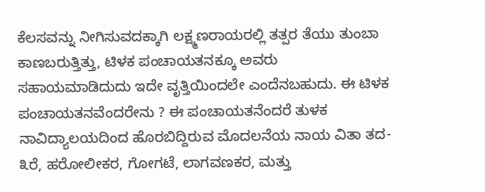ಕೆಲಸವನ್ನು ನೀಗಿಸುವದಕ್ಕಾಗಿ ಲಕ್ಷ್ಮಣರಾಯರಲ್ಲಿ ತತ್ಪರ ತೆಯು ತುಂಬಾ ಕಾಣಬರುತ್ತಿತ್ತು, ಟಿಳಕ ಪಂಚಾಯತನಕ್ಕೂ ಅವರು ಸಹಾಯಮಾಡಿದುದು ಇದೇ ವೃತ್ತಿಯಿಂದಲೇ ಎಂದೆನಬಹುದು. ಈ ಟಿಳಕ ಪಂಚಾಯತನವೆಂದರೇನು ? ಈ ಪಂಚಾಯತನೆಂದರೆ ತುಳಕ ನಾವಿದ್ಯಾಲಯದಿಂದ ಹೊರಬಿದ್ದಿರುವ ಮೊದಲನೆಯ ನಾಯ ವಿತಾ ತದ- ೩ರೆ, ಹರೋಲೀಕರ, ಗೋಗಟೆ, ಲಾಗವಣಕರ, ಮತ್ತು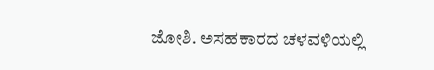ಜೋಶಿ. ಅಸಹಕಾರದ ಚಳವಳಿಯಲ್ಲಿ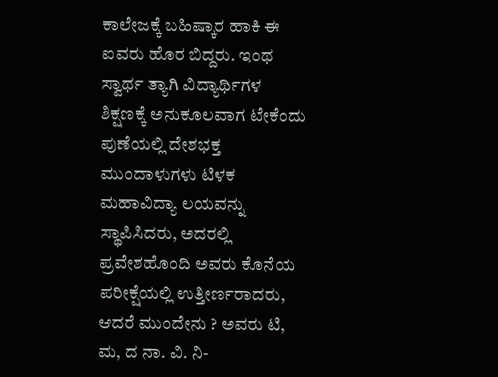ಕಾಲೇಜಕ್ಕೆ ಬಹಿಷ್ಕಾರ ಹಾಕಿ ಈ ಐವರು ಹೊರ ಬಿದ್ದರು. ಇಂಥ ಸ್ವಾರ್ಥ ತ್ಯಾಗಿ ವಿದ್ಯಾರ್ಥಿಗಳ ಶಿಕ್ಷಣಕ್ಕೆ ಅನುಕೂಲವಾಗ ಟೇಕೆಂದು ಪುಣೆಯಲ್ಲಿ ದೇಶಭಕ್ತ ಮುಂದಾಳುಗಳು ಟಿಳಕ ಮಹಾವಿದ್ಯಾ ಲಯವನ್ನು ಸ್ಥಾಪಿಸಿದರು, ಅದರಲ್ಲಿ ಪ್ರವೇಶಹೊಂದಿ ಅವರು ಕೊನೆಯ ಪರೀಕ್ಷೆಯಲ್ಲಿ ಉತ್ತೀರ್ಣರಾದರು, ಆದರೆ ಮುಂದೇನು ? ಅವರು ಟಿ, ಮ, ದ ನಾ. ವಿ. ನಿ-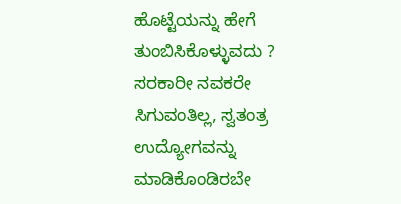ಹೊಟ್ಟೆಯನ್ನು ಹೇಗೆ ತುಂಬಿಸಿಕೊಳ್ಳುವದು ? ಸರಕಾರೀ ನವಕರೇ ಸಿಗುವಂತಿಲ್ಲ, ಸ್ವತಂತ್ರ ಉದ್ಯೋಗವನ್ನು ಮಾಡಿಕೊಂಡಿರಬೇ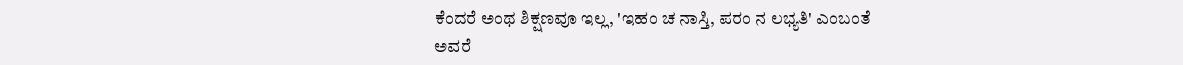ಕೆಂದರೆ ಅಂಥ ಶಿಕ್ಷಣವೂ ಇಲ್ಲ, 'ಇಹಂ ಚ ನಾಸ್ತಿ, ಪರಂ ನ ಲಭ್ಯತಿ' ಎಂಬಂತೆ ಅವರೆ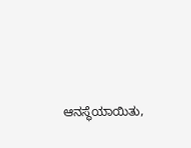ಆನಸ್ಥೆಯಾಯಿತು,